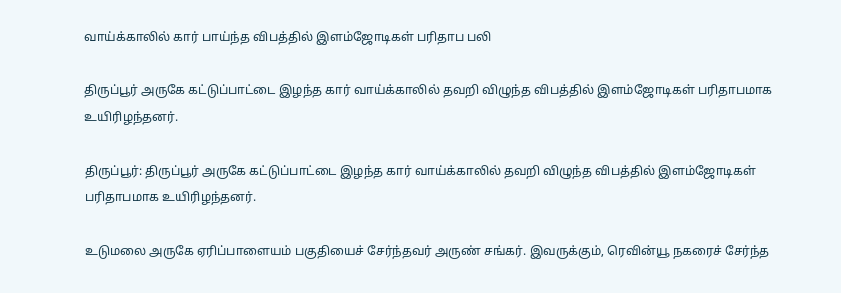வாய்க்காலில் கார் பாய்ந்த விபத்தில் இளம்ஜோடிகள் பரிதாப பலி

திருப்பூர் அருகே கட்டுப்பாட்டை இழந்த கார் வாய்க்காலில் தவறி விழுந்த விபத்தில் இளம்ஜோடிகள் பரிதாபமாக உயிரிழந்தனர்.

திருப்பூர்: திருப்பூர் அருகே கட்டுப்பாட்டை இழந்த கார் வாய்க்காலில் தவறி விழுந்த விபத்தில் இளம்ஜோடிகள் பரிதாபமாக உயிரிழந்தனர்.

உடுமலை அருகே ஏரிப்பாளையம் பகுதியைச் சேர்ந்தவர் அருண் சங்கர். இவருக்கும், ரெவின்யூ நகரைச் சேர்ந்த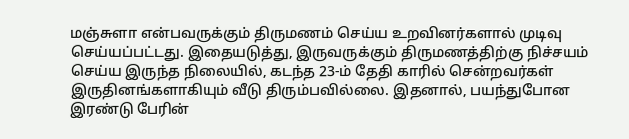மஞ்சுளா என்பவருக்கும் திருமணம் செய்ய உறவினர்களால் முடிவு செய்யப்பட்டது. இதையடுத்து, இருவருக்கும் திருமணத்திற்கு நிச்சயம் செய்ய இருந்த நிலையில், கடந்த 23-ம் தேதி காரில் சென்றவர்கள் இருதினங்களாகியும் வீடு திரும்பவில்லை. இதனால், பயந்துபோன இரண்டு பேரின்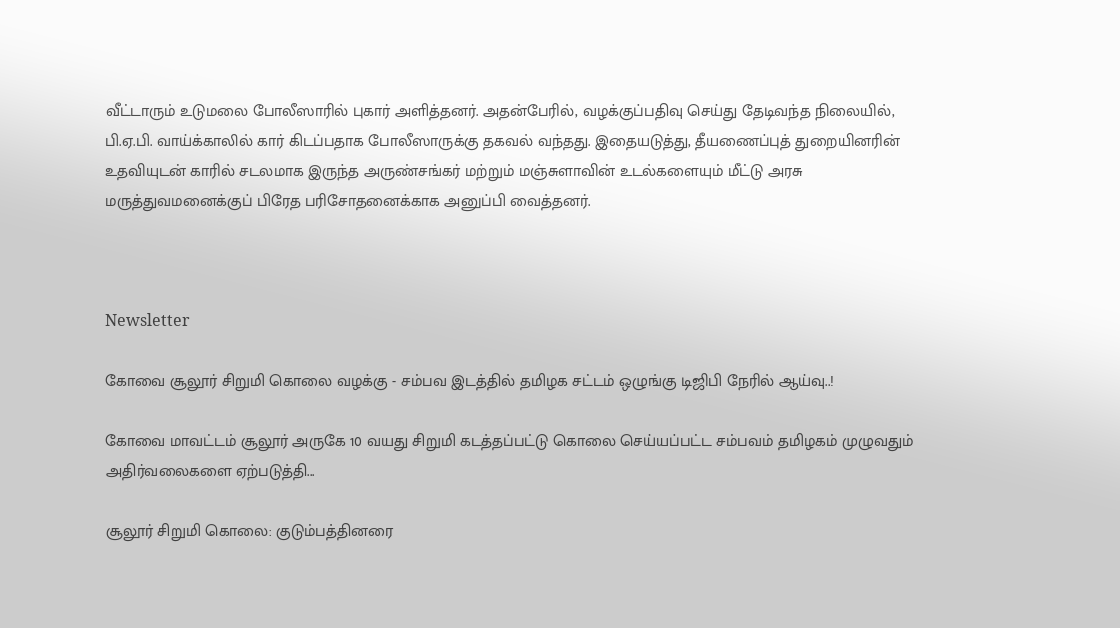வீட்டாரும் உடுமலை போலீஸாரில் புகார் அளித்தனர். அதன்பேரில், வழக்குப்பதிவு செய்து தேடிவந்த நிலையில், பி.ஏ.பி. வாய்க்காலில் கார் கிடப்பதாக போலீஸாருக்கு தகவல் வந்தது. இதையடுத்து, தீயணைப்புத் துறையினரின் உதவியுடன் காரில் சடலமாக இருந்த அருண்சங்கர் மற்றும் மஞ்சுளாவின் உடல்களையும் மீட்டு அரசு மருத்துவமனைக்குப் பிரேத பரிசோதனைக்காக அனுப்பி வைத்தனர்.



Newsletter

கோவை சூலூர் சிறுமி கொலை வழக்கு - சம்பவ இடத்தில் தமிழக சட்டம் ஒழுங்கு டிஜிபி நேரில் ஆய்வு..!

கோவை மாவட்டம் சூலூர் அருகே 10 வயது சிறுமி கடத்தப்பட்டு கொலை செய்யப்பட்ட சம்பவம் தமிழகம் முழுவதும் அதிர்வலைகளை ஏற்படுத்தி...

சூலூர் சிறுமி கொலை: குடும்பத்தினரை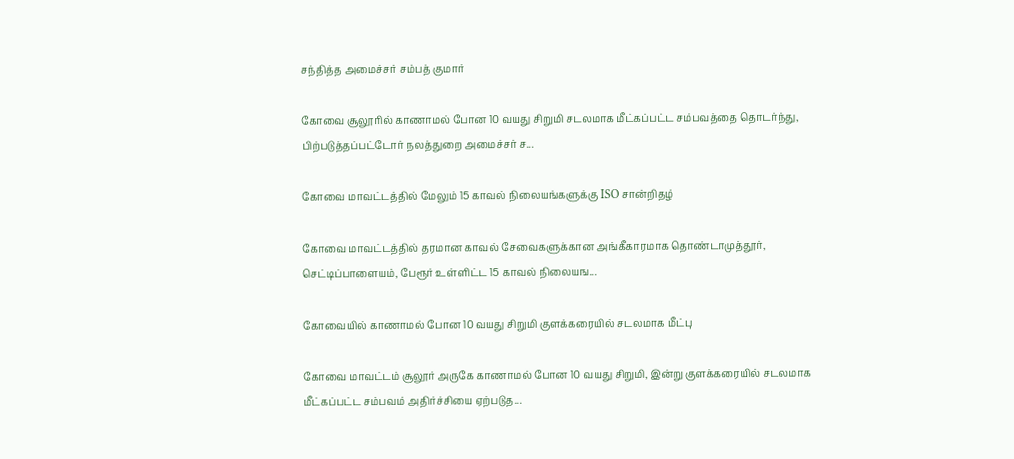சந்தித்த அமைச்சர் சம்பத் குமார்

கோவை சூலூரில் காணாமல் போன 10 வயது சிறுமி சடலமாக மீட்கப்பட்ட சம்பவத்தை தொடர்ந்து, பிற்படுத்தப்பட்டோர் நலத்துறை அமைச்சர் ச...

கோவை மாவட்டத்தில் மேலும் 15 காவல் நிலையங்களுக்கு ISO சான்றிதழ்

கோவை மாவட்டத்தில் தரமான காவல் சேவைகளுக்கான அங்கீகாரமாக தொண்டாமுத்தூர், செட்டிப்பாளையம், பேரூர் உள்ளிட்ட 15 காவல் நிலையங...

கோவையில் காணாமல் போன 10 வயது சிறுமி குளக்கரையில் சடலமாக மீட்பு

கோவை மாவட்டம் சூலூர் அருகே காணாமல் போன 10 வயது சிறுமி, இன்று குளக்கரையில் சடலமாக மீட்கப்பட்ட சம்பவம் அதிர்ச்சியை ஏற்படுத...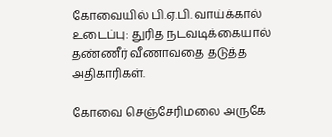கோவையில் பி.ஏ.பி. வாய்க்கால் உடைப்பு: துரித நடவடிக்கையால் தண்ணீர் வீணாவதை தடுத்த அதிகாரிகள்.

கோவை செஞ்சேரிமலை அருகே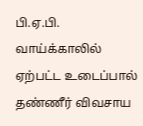பி.ஏ.பி. வாய்க்காலில் ஏற்பட்ட உடைப்பால் தண்ணீர் விவசாய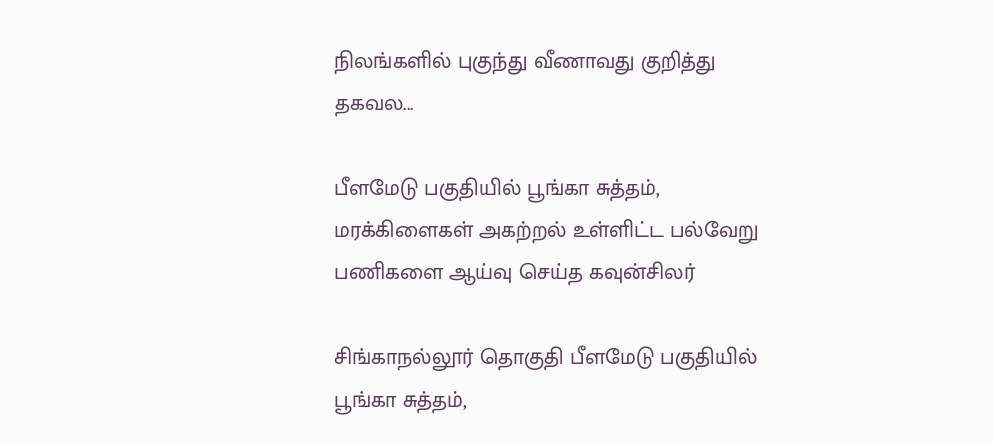நிலங்களில் புகுந்து வீணாவது குறித்து  தகவல...

பீளமேடு பகுதியில் பூங்கா சுத்தம், மரக்கிளைகள் அகற்றல் உள்ளிட்ட பல்வேறு பணிகளை ஆய்வு செய்த கவுன்சிலர்

சிங்காநல்லூர் தொகுதி பீளமேடு பகுதியில் பூங்கா சுத்தம்,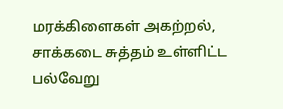மரக்கிளைகள் அகற்றல், சாக்கடை சுத்தம் உள்ளிட்ட பல்வேறு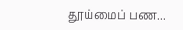தூய்மைப் பண...